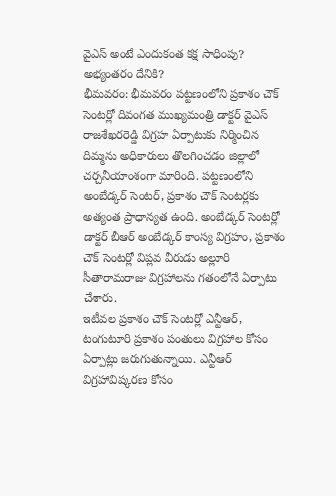వైఎస్ అంటే ఎందుకంత కక్ష సాధింపు?
అభ్యంతరం దేనికి?
భీమవరం: భీమవరం పట్టణంలోని ప్రకాశం చౌక్ సెంటర్లో దివంగత ముఖ్యమంత్రి డాక్టర్ వైఎస్ రాజశేఖరరెడ్డి విగ్రహ ఏర్పాటుకు నిర్మించిన దిమ్మను అధికారులు తొలగించడం జిల్లాలో చర్చనీయాంశంగా మారింది. పట్టణంలోని అంబేడ్కర్ సెంటర్, ప్రకాశం చౌక్ సెంటర్లకు అత్యంత ప్రాధాన్యత ఉంది. అంబేడ్కర్ సెంటర్లో డాక్టర్ బీఆర్ అంబేడ్కర్ కాంస్య విగ్రహం, ప్రకాశం చౌక్ సెంటర్లో విప్లవ వీరుడు అల్లూరి సీతారామరాజు విగ్రహాలను గతంలోనే ఏర్పాటు చేశారు.
ఇటీవల ప్రకాశం చౌక్ సెంటర్లో ఎన్టీఆర్, టంగుటూరి ప్రకాశం పంతులు విగ్రహాల కోసం ఏర్పాట్లు జరుగుతున్నాయి. ఎన్టీఆర్ విగ్రహావిష్కరణ కోసం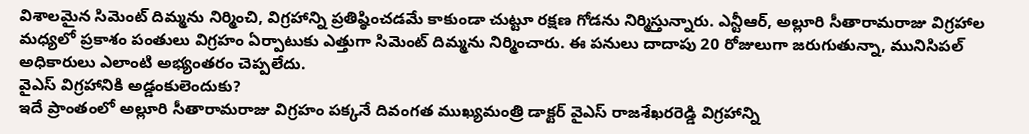విశాలమైన సిమెంట్ దిమ్మను నిర్మించి, విగ్రహాన్ని ప్రతిష్ఠించడమే కాకుండా చుట్టూ రక్షణ గోడను నిర్మిస్తున్నారు. ఎన్టీఆర్, అల్లూరి సీతారామరాజు విగ్రహాల మధ్యలో ప్రకాశం పంతులు విగ్రహం ఏర్పాటుకు ఎత్తుగా సిమెంట్ దిమ్మను నిర్మించారు. ఈ పనులు దాదాపు 20 రోజులుగా జరుగుతున్నా, మునిసిపల్ అధికారులు ఎలాంటి అభ్యంతరం చెప్పలేదు.
వైఎస్ విగ్రహానికి అడ్డంకులెందుకు?
ఇదే ప్రాంతంలో అల్లూరి సీతారామరాజు విగ్రహం పక్కనే దివంగత ముఖ్యమంత్రి డాక్టర్ వైఎస్ రాజశేఖరరెడ్డి విగ్రహాన్ని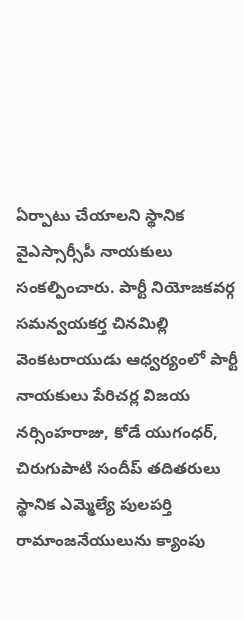ఏర్పాటు చేయాలని స్థానిక వైఎస్సార్సీపీ నాయకులు సంకల్పించారు. పార్టీ నియోజకవర్గ సమన్వయకర్త చినమిల్లి వెంకటరాయుడు ఆధ్వర్యంలో పార్టీ నాయకులు పేరిచర్ల విజయ నర్సింహరాజు, కోడే యుగంధర్, చిరుగుపాటి సందీప్ తదితరులు స్థానిక ఎమ్మెల్యే పులపర్తి రామాంజనేయులును క్యాంపు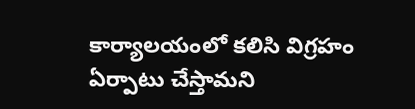కార్యాలయంలో కలిసి విగ్రహం ఏర్పాటు చేస్తామని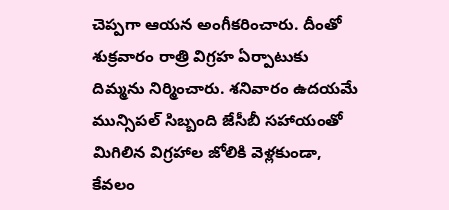చెప్పగా ఆయన అంగీకరించారు. దీంతో శుక్రవారం రాత్రి విగ్రహ ఏర్పాటుకు దిమ్మను నిర్మించారు. శనివారం ఉదయమే మున్సిపల్ సిబ్బంది జేసీబీ సహాయంతో మిగిలిన విగ్రహాల జోలికి వెళ్లకుండా, కేవలం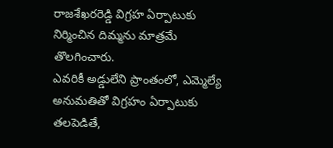రాజశేఖరరెడ్డి విగ్రహ ఏర్పాటుకు నిర్మించిన దిమ్మను మాత్రమే తొలగించారు.
ఎవరికీ అడ్డులేని ప్రాంతంలో, ఎమ్మెల్యే అనుమతితో విగ్రహం ఏర్పాటుకు తలపెడితే,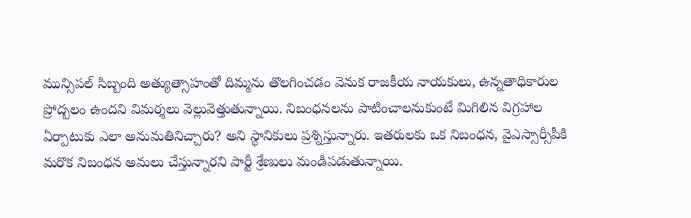మున్సిపల్ సిబ్బంది అత్యుత్సాహంతో దిమ్మను తొలగించడం వెనుక రాజకీయ నాయకులు, ఉన్నతాధికారుల ప్రోద్బలం ఉందని విమర్శలు వెల్లువెత్తుతున్నాయి. నిబంధనలను పాటించాలనుకుంటే మిగిలిన విగ్రహాల ఏర్పాటుకు ఎలా అనుమతినిచ్చారు? అని స్థానికులు ప్రశ్నిస్తున్నారు. ఇతరులకు ఒక నిబంధన, వైఎస్సార్సీపీకి మరొక నిబంధన అమలు చేస్తున్నారని పార్టీ శ్రేణులు మండిపడుతున్నాయి.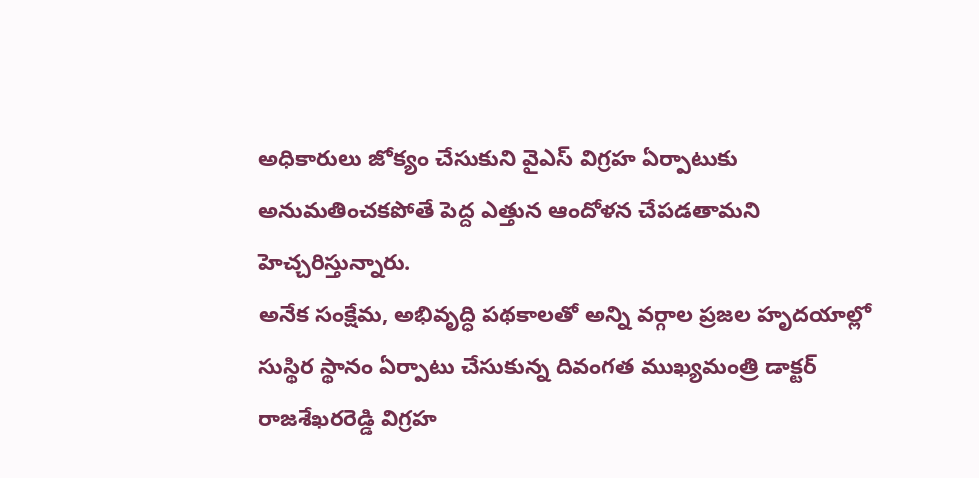అధికారులు జోక్యం చేసుకుని వైఎస్ విగ్రహ ఏర్పాటుకు అనుమతించకపోతే పెద్ద ఎత్తున ఆందోళన చేపడతామని హెచ్చరిస్తున్నారు.
అనేక సంక్షేమ, అభివృద్ధి పథకాలతో అన్ని వర్గాల ప్రజల హృదయాల్లో సుస్థిర స్థానం ఏర్పాటు చేసుకున్న దివంగత ముఖ్యమంత్రి డాక్టర్ రాజశేఖరరెడ్డి విగ్రహ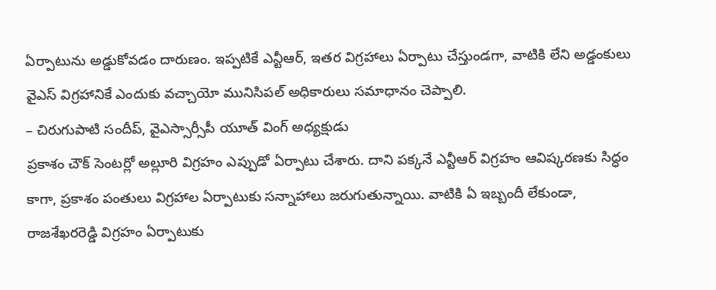ఏర్పాటును అడ్డుకోవడం దారుణం. ఇప్పటికే ఎన్టీఆర్, ఇతర విగ్రహాలు ఏర్పాటు చేస్తుండగా, వాటికి లేని అడ్డంకులు వైఎస్ విగ్రహానికే ఎందుకు వచ్చాయో మునిసిపల్ అధికారులు సమాధానం చెప్పాలి.
– చిరుగుపాటి సందీప్, వైఎస్సార్సీపీ యూత్ వింగ్ అధ్యక్షుడు
ప్రకాశం చౌక్ సెంటర్లో అల్లూరి విగ్రహం ఎప్పుడో ఏర్పాటు చేశారు. దాని పక్కనే ఎన్టీఆర్ విగ్రహం ఆవిష్కరణకు సిద్ధం కాగా, ప్రకాశం పంతులు విగ్రహాల ఏర్పాటుకు సన్నాహాలు జరుగుతున్నాయి. వాటికి ఏ ఇబ్బందీ లేకుండా, రాజశేఖరరెడ్డి విగ్రహం ఏర్పాటుకు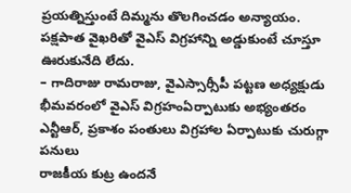ప్రయత్నిస్తుంటే దిమ్మను తొలగించడం అన్యాయం. పక్షపాత వైఖరితో వైఎస్ విగ్రహాన్ని అడ్డుకుంటే చూస్తూ ఊరుకునేది లేదు.
– గాదిరాజు రామరాజు, వైఎస్సార్సీపీ పట్టణ అధ్యక్షుడు
భీమవరంలో వైఎస్ విగ్రహంఏర్పాటుకు అభ్యంతరం
ఎన్టీఆర్, ప్రకాశం పంతులు విగ్రహాల ఏర్పాటుకు చురుగ్గా పనులు
రాజకీయ కుట్ర ఉందనే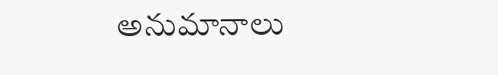అనుమానాలు